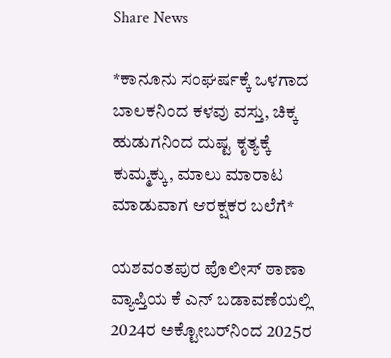Share News

*ಕಾನೂನು ಸಂಘರ್ಷಕ್ಕೆ ಒಳಗಾದ ಬಾಲಕನಿಂದ ಕಳವು ವಸ್ತು, ಚಿಕ್ಕ ಹುಡುಗನಿಂದ ದುಷ್ಟ ಕೃತ್ಯಕ್ಕೆ ಕುಮ್ಮಕ್ಕು, ಮಾಲು ಮಾರಾಟ ಮಾಡುವಾಗ ಆರಕ್ಷಕರ ಬಲೆಗೆ*

ಯಶವಂತಪುರ ಪೊಲೀಸ್ ಠಾಣಾ ವ್ಯಾಪ್ತಿಯ ಕೆ ಎನ್ ಬಡಾವಣೆಯಲ್ಲಿ 2024ರ ಅಕ್ಟೋಬರ್‌ನಿಂದ 2025ರ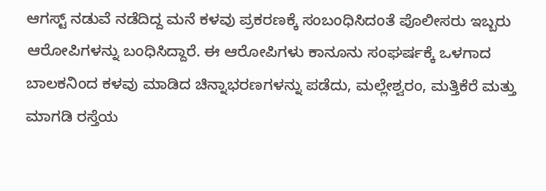ಆಗಸ್ಟ್ ನಡುವೆ ನಡೆದಿದ್ದ ಮನೆ ಕಳವು ಪ್ರಕರಣಕ್ಕೆ ಸಂಬಂಧಿಸಿದಂತೆ ಪೊಲೀಸರು ಇಬ್ಬರು ಆರೋಪಿಗಳನ್ನು ಬಂಧಿಸಿದ್ದಾರೆ. ಈ ಆರೋಪಿಗಳು ಕಾನೂನು ಸಂಘರ್ಷಕ್ಕೆ ಒಳಗಾದ ಬಾಲಕನಿಂದ ಕಳವು ಮಾಡಿದ ಚಿನ್ನಾಭರಣಗಳನ್ನು ಪಡೆದು, ಮಲ್ಲೇಶ್ವರಂ, ಮತ್ತಿಕೆರೆ ಮತ್ತು ಮಾಗಡಿ ರಸ್ತೆಯ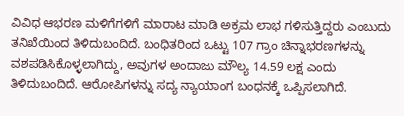ವಿವಿಧ ಆಭರಣ ಮಳಿಗೆಗಳಿಗೆ ಮಾರಾಟ ಮಾಡಿ ಅಕ್ರಮ ಲಾಭ ಗಳಿಸುತ್ತಿದ್ದರು ಎಂಬುದು ತನಿಖೆಯಿಂದ ತಿಳಿದುಬಂದಿದೆ. ಬಂಧಿತರಿಂದ ಒಟ್ಟು 107 ಗ್ರಾಂ ಚಿನ್ನಾಭರಣಗಳನ್ನು ವಶಪಡಿಸಿಕೊಳ್ಳಲಾಗಿದ್ದು, ಅವುಗಳ ಅಂದಾಜು ಮೌಲ್ಯ 14.59 ಲಕ್ಷ ಎಂದು ತಿಳಿದುಬಂದಿದೆ. ಆರೋಪಿಗಳನ್ನು ಸದ್ಯ ನ್ಯಾಯಾಂಗ ಬಂಧನಕ್ಕೆ ಒಪ್ಪಿಸಲಾಗಿದೆ.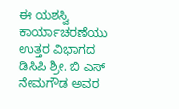ಈ ಯಶಸ್ವಿ ಕಾರ್ಯಾಚರಣೆಯು ಉತ್ತರ ವಿಭಾಗದ ಡಿಸಿಪಿ ಶ್ರೀ. ಬಿ ಎಸ್ ನೇಮಗೌಡ ಅವರ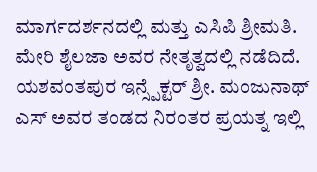ಮಾರ್ಗದರ್ಶನದಲ್ಲಿ ಮತ್ತು ಎಸಿಪಿ ಶ್ರೀಮತಿ. ಮೇರಿ ಶೈಲಜಾ ಅವರ ನೇತೃತ್ವದಲ್ಲಿ ನಡೆದಿದೆ. ಯಶವಂತಪುರ ಇನ್ಸ್ಪೆಕ್ಟರ್ ಶ್ರೀ. ಮಂಜುನಾಥ್ ಎಸ್ ಅವರ ತಂಡದ ನಿರಂತರ ಪ್ರಯತ್ನ ಇಲ್ಲಿ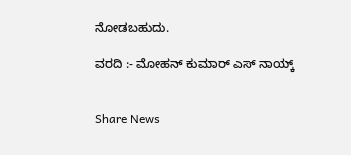ನೋಡಬಹುದು.

ವರದಿ :- ಮೋಹನ್ ಕುಮಾರ್ ಎಸ್ ನಾಯ್ಕ್


Share News